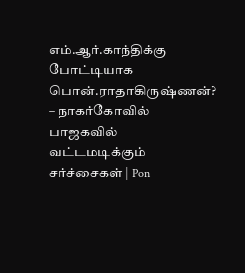எம்.ஆர்.காந்திக்கு போட்டியாக பொன்.ராதாகிருஷ்ணன்? – நாகர்கோவில் பாஜகவில் வட்டமடிக்கும் சர்ச்சைகள் | Pon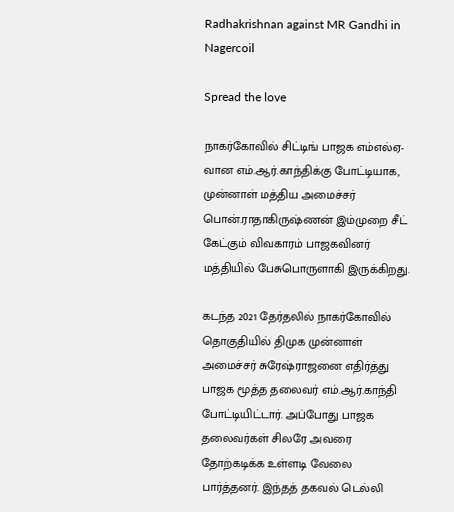Radhakrishnan against MR Gandhi in Nagercoil

Spread the love

நாகர்கோவில் சிட்டிங் பாஜக எம்எல்ஏ-வான எம்.ஆர்.காந்திக்கு போட்டியாக, முன்னாள் மத்திய அமைச்சர் பொன்.ராதாகிருஷ்ணன் இம்முறை சீட் கேட்கும் விவகாரம் பாஜகவினர் மத்தியில் பேசுபொருளாகி இருக்கிறது.

கடந்த 2021 தேர்தலில் நாகர்கோவில் தொகுதியில் திமுக முன்னாள் அமைச்சர் சுரேஷ்ராஜனை எதிர்த்து பாஜக மூத்த தலைவர் எம்.ஆர்.காந்தி போட்டியிட்டார். அப்போது பாஜக தலைவர்கள் சிலரே அவரை தோற்கடிக்க உள்ளடி வேலை பார்த்தனர். இந்தத் தகவல் டெல்லி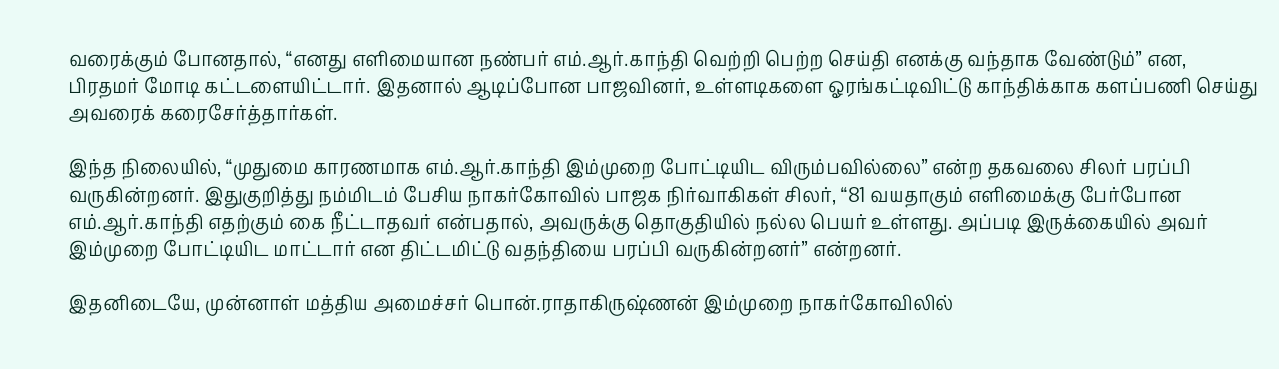வரைக்கும் போனதால், “எனது எளிமையான நண்பர் எம்.ஆர்.காந்தி வெற்றி பெற்ற செய்தி எனக்கு வந்தாக வேண்டும்” என, பிரதமர் மோடி கட்டளையிட்டார். இதனால் ஆடிப்போன பாஜவினர், உள்ளடிகளை ஓரங்கட்டிவிட்டு காந்திக்காக களப்பணி செய்து அவரைக் கரைசேர்த்தார்கள்.

இந்த நிலையில், “முதுமை காரணமாக எம்.ஆர்.காந்தி இம்முறை போட்டியிட விரும்பவில்லை” என்ற தகவலை சிலர் பரப்பி வருகின்றனர். இதுகுறித்து நம்மிடம் பேசிய நாகர்கோவில் பாஜக நிர்வாகிகள் சிலர், “81 வயதாகும் எளிமைக்கு பேர்போன எம்.ஆர்.காந்தி எதற்கும் கை நீட்டாதவர் என்பதால், அவருக்கு தொகுதியில் நல்ல பெயர் உள்ளது. அப்படி இருக்கையில் அவர் இம்முறை போட்டியிட மாட்டார் என திட்டமிட்டு வதந்தியை பரப்பி வருகின்றனர்” என்றனர்.

இதனிடையே, முன்னாள் மத்திய அமைச்சர் பொன்.ராதாகிருஷ்ணன் இம்முறை நாகர்கோவிலில்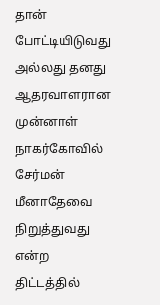தான் போட்டியிடுவது அல்லது தனது ஆதரவாளரான முன்னாள் நாகர்கோவில் சேர்மன் மீனாதேவை நிறுத்துவது என்ற திட்டத்தில்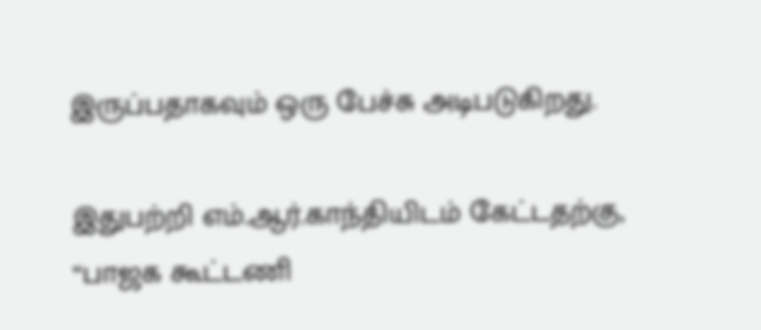இருப்பதாகவும் ஒரு பேச்சு அடிபடுகிறது.

இதுபற்றி எம்.ஆர்.காந்தியிடம் கேட்டதற்கு, “பாஜக கூட்டணி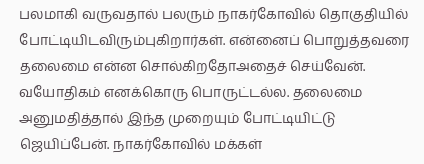பலமாகி வருவதால் பலரும் நாகர்கோவில் தொகுதியில் போட்டியிடவிரும்புகிறார்கள். என்னைப் பொறுத்தவரை தலைமை என்ன சொல்கிறதோஅதைச் செய்வேன். வயோதிகம் எனக்கொரு பொருட்டல்ல. தலைமை அனுமதித்தால் இந்த முறையும் போட்டியிட்டு ஜெயிப்பேன். நாகர்கோவில் மக்கள்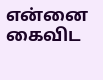என்னை கைவிட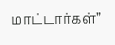மாட்டார்கள்”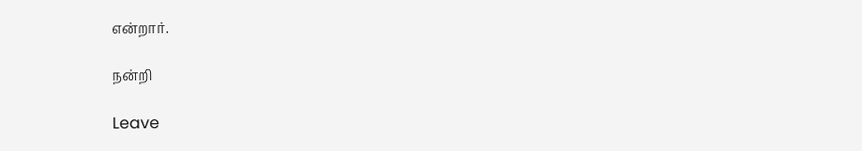என்றார்.

நன்றி

Leave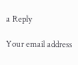a Reply

Your email address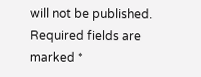will not be published. Required fields are marked *